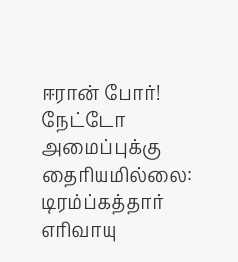ஈரான் போர்! நேட்டோ அமைப்புக்கு தைரியமில்லை: டிரம்ப்கத்தார் எரிவாயு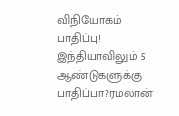விநியோகம் பாதிப்பு! இந்தியாவிலும் 5 ஆண்டுகளுக்கு பாதிப்பா?ரமலான்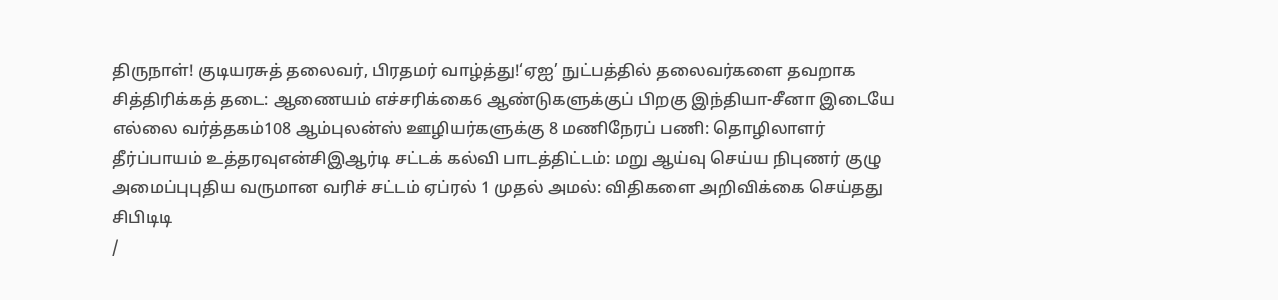திருநாள்! குடியரசுத் தலைவர், பிரதமர் வாழ்த்து!‘ஏஐ’ நுட்பத்தில் தலைவர்களை தவறாக சித்திரிக்கத் தடை: ஆணையம் எச்சரிக்கை6 ஆண்டுகளுக்குப் பிறகு இந்தியா-சீனா இடையே எல்லை வர்த்தகம்108 ஆம்புலன்ஸ் ஊழியர்களுக்கு 8 மணிநேரப் பணி: தொழிலாளர் தீர்ப்பாயம் உத்தரவுஎன்சிஇஆர்டி சட்டக் கல்வி பாடத்திட்டம்: மறு ஆய்வு செய்ய நிபுணர் குழு அமைப்புபுதிய வருமான வரிச் சட்டம் ஏப்ரல் 1 முதல் அமல்: விதிகளை அறிவிக்கை செய்தது சிபிடிடி
/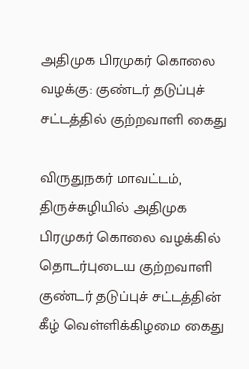அதிமுக பிரமுகர் கொலை வழக்கு: குண்டர் தடுப்புச் சட்டத்தில் குற்றவாளி கைது

விருதுநகர் மாவட்டம், திருச்சுழியில் அதிமுக பிரமுகர் கொலை வழக்கில் தொடர்புடைய குற்றவாளி குண்டர் தடுப்புச் சட்டத்தின் கீழ் வெள்ளிக்கிழமை கைது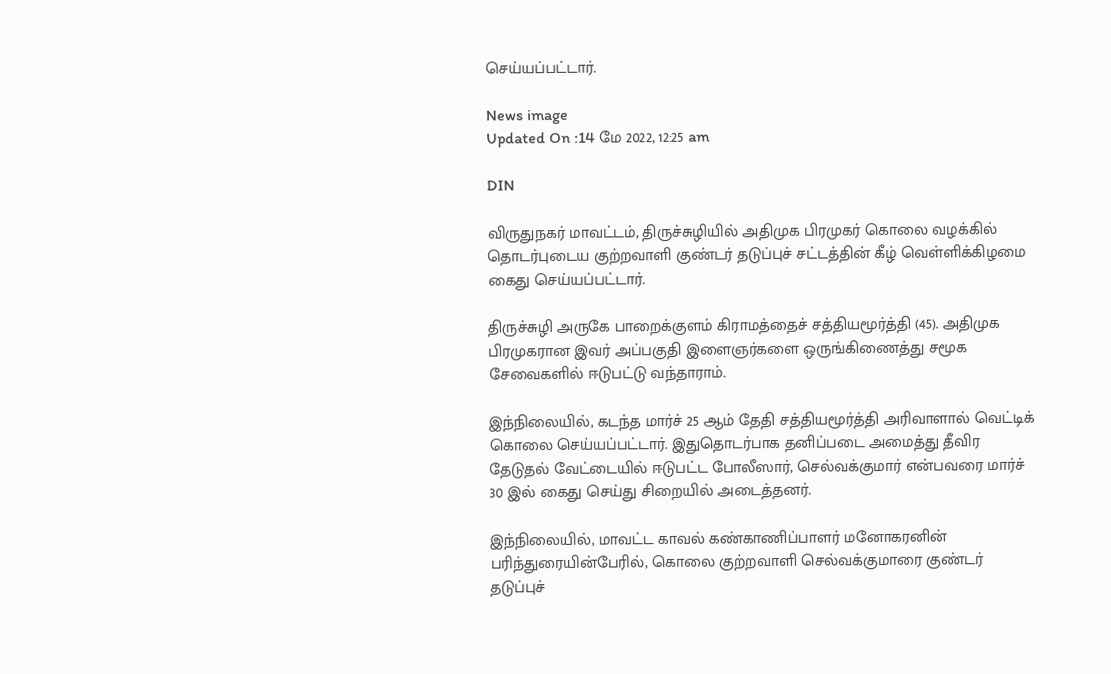செய்யப்பட்டார்.

News image
Updated On :14 மே 2022, 12:25 am

DIN

விருதுநகர் மாவட்டம், திருச்சுழியில் அதிமுக பிரமுகர் கொலை வழக்கில் தொடர்புடைய குற்றவாளி குண்டர் தடுப்புச் சட்டத்தின் கீழ் வெள்ளிக்கிழமை கைது செய்யப்பட்டார்.

திருச்சுழி அருகே பாறைக்குளம் கிராமத்தைச் சத்தியமூர்த்தி (45). அதிமுக பிரமுகரான இவர் அப்பகுதி இளைஞர்களை ஒருங்கிணைத்து சமூக சேவைகளில் ஈடுபட்டு வந்தாராம்.

இந்நிலையில், கடந்த மார்ச் 25 ஆம் தேதி சத்தியமூர்த்தி அரிவாளால் வெட்டிக் கொலை செய்யப்பட்டார். இதுதொடர்பாக தனிப்படை அமைத்து தீவிர தேடுதல் வேட்டையில் ஈடுபட்ட போலீஸார், செல்வக்குமார் என்பவரை மார்ச் 30 இல் கைது செய்து சிறையில் அடைத்தனர்.

இந்நிலையில், மாவட்ட காவல் கண்காணிப்பாளர் மனோகரனின் பரிந்துரையின்பேரில், கொலை குற்றவாளி செல்வக்குமாரை குண்டர் தடுப்புச்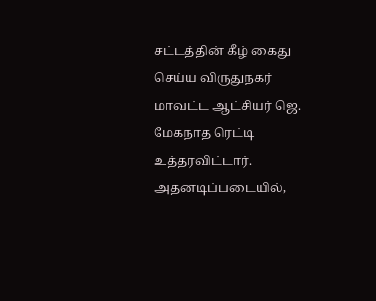சட்டத்தின் கீழ் கைது செய்ய விருதுநகர் மாவட்ட ஆட்சியர் ஜெ. மேகநாத ரெட்டி உத்தரவிட்டார். அதனடிப்படையில்,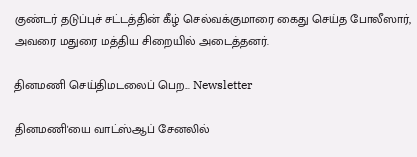குண்டர் தடுப்புச் சட்டத்தின் கீழ் செல்வக்குமாரை கைது செய்த போலீஸார், அவரை மதுரை மத்திய சிறையில் அடைத்தனர்.

தினமணி செய்திமடலைப் பெற... Newsletter

தினமணி'யை வாட்ஸ்ஆப் சேனலில்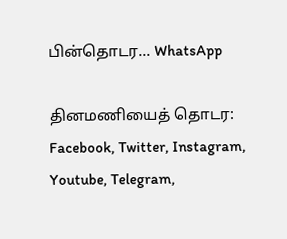பின்தொடர... WhatsApp

தினமணியைத் தொடர: Facebook, Twitter, Instagram, Youtube, Telegram,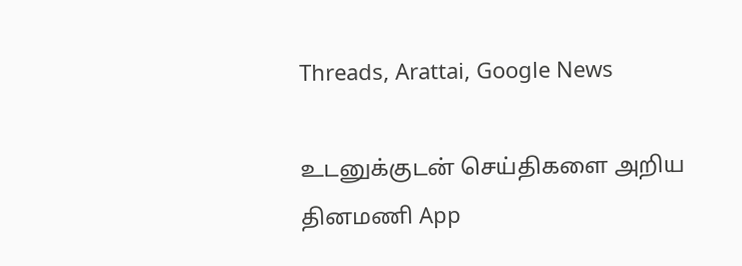Threads, Arattai, Google News

உடனுக்குடன் செய்திகளை அறிய தினமணி App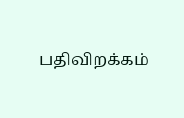பதிவிறக்கம்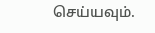செய்யவும்.